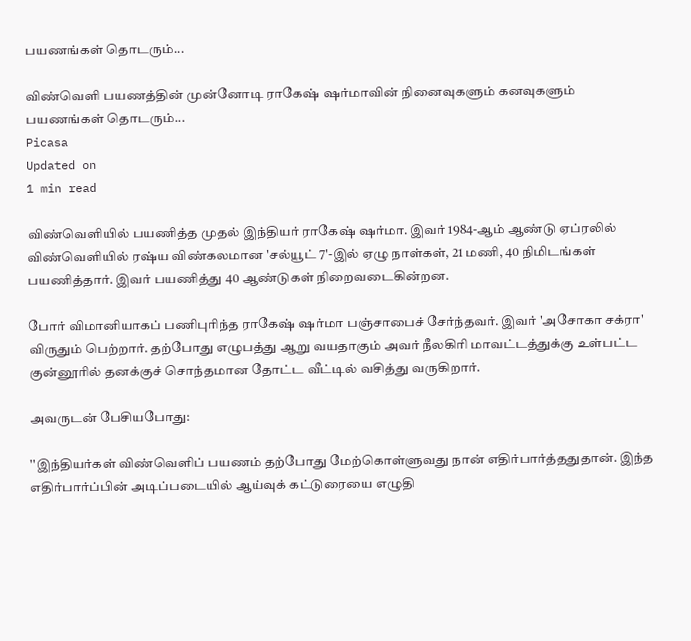பயணங்கள் தொடரும்...

விண்வெளி பயணத்தின் முன்னோடி ராகேஷ் ஷர்மாவின் நினைவுகளும் கனவுகளும்
பயணங்கள் தொடரும்...
Picasa
Updated on
1 min read

விண்வெளியில் பயணித்த முதல் இந்தியர் ராகேஷ் ஷர்மா. இவர் 1984-ஆம் ஆண்டு ஏப்ரலில் விண்வெளியில் ரஷ்ய விண்கலமான 'சல்யூட் 7'-இல் ஏழு நாள்கள், 21 மணி, 40 நிமிடங்கள் பயணித்தார். இவர் பயணித்து 40 ஆண்டுகள் நிறைவடைகின்றன.

போர் விமானியாகப் பணிபுரிந்த ராகேஷ் ஷர்மா பஞ்சாபைச் சேர்ந்தவர். இவர் 'அசோகா சக்ரா' விருதும் பெற்றார். தற்போது எழுபத்து ஆறு வயதாகும் அவர் நீலகிரி மாவட்டத்துக்கு உள்பட்ட குன்னூரில் தனக்குச் சொந்தமான தோட்ட வீட்டில் வசித்து வருகிறார்.

அவருடன் பேசியபோது:

''இந்தியர்கள் விண்வெளிப் பயணம் தற்போது மேற்கொள்ளுவது நான் எதிர்பார்த்ததுதான். இந்த எதிர்பார்ப்பின் அடிப்படையில் ஆய்வுக் கட்டுரையை எழுதி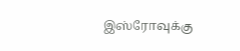இஸ்ரோவுக்கு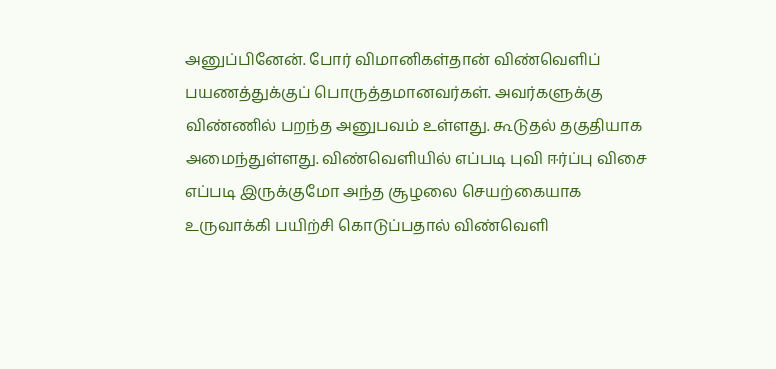அனுப்பினேன். போர் விமானிகள்தான் விண்வெளிப் பயணத்துக்குப் பொருத்தமானவர்கள். அவர்களுக்கு விண்ணில் பறந்த அனுபவம் உள்ளது. கூடுதல் தகுதியாக அமைந்துள்ளது. விண்வெளியில் எப்படி புவி ஈர்ப்பு விசை எப்படி இருக்குமோ அந்த சூழலை செயற்கையாக உருவாக்கி பயிற்சி கொடுப்பதால் விண்வெளி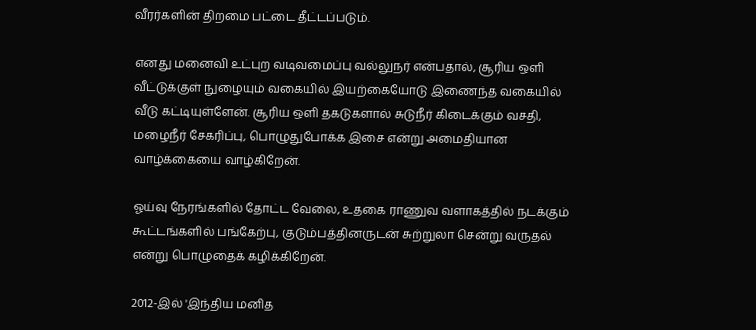வீரர்களின் திறமை பட்டை தீட்டப்படும்.

எனது மனைவி உட்புற வடிவமைப்பு வல்லுநர் என்பதால், சூரிய ஒளி வீட்டுக்குள் நுழையும் வகையில் இயற்கையோடு இணைந்த வகையில் வீடு கட்டியுள்ளேன். சூரிய ஒளி தகடுகளால் சுடுநீர் கிடைக்கும் வசதி, மழைநீர் சேகரிப்பு, பொழுதுபோக்க இசை என்று அமைதியான வாழ்க்கையை வாழ்கிறேன்.

ஓய்வு நேரங்களில் தோட்ட வேலை, உதகை ராணுவ வளாகத்தில் நடக்கும் கூட்டங்களில் பங்கேற்பு, குடும்பத்தினருடன் சுற்றுலா சென்று வருதல் என்று பொழுதைக் கழிக்கிறேன்.

2012-இல் 'இந்திய மனித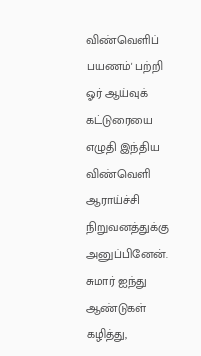விண்வெளிப் பயணம்' பற்றி ஓர் ஆய்வுக் கட்டுரையை எழுதி இந்திய விண்வெளி ஆராய்ச்சி நிறுவனத்துக்கு அனுப்பினேன். சுமார் ஐந்து ஆண்டுகள் கழித்து,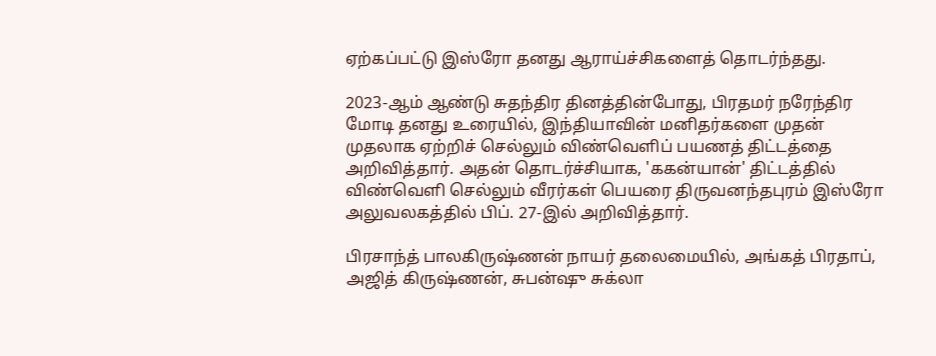ஏற்கப்பட்டு இஸ்ரோ தனது ஆராய்ச்சிகளைத் தொடர்ந்தது.

2023-ஆம் ஆண்டு சுதந்திர தினத்தின்போது, பிரதமர் நரேந்திர மோடி தனது உரையில், இந்தியாவின் மனிதர்களை முதன் முதலாக ஏற்றிச் செல்லும் விண்வெளிப் பயணத் திட்டத்தை அறிவித்தார். அதன் தொடர்ச்சியாக, 'ககன்யான்' திட்டத்தில் விண்வெளி செல்லும் வீரர்கள் பெயரை திருவனந்தபுரம் இஸ்ரோ அலுவலகத்தில் பிப். 27-இல் அறிவித்தார்.

பிரசாந்த் பாலகிருஷ்ணன் நாயர் தலைமையில், அங்கத் பிரதாப், அஜித் கிருஷ்ணன், சுபன்ஷு சுக்லா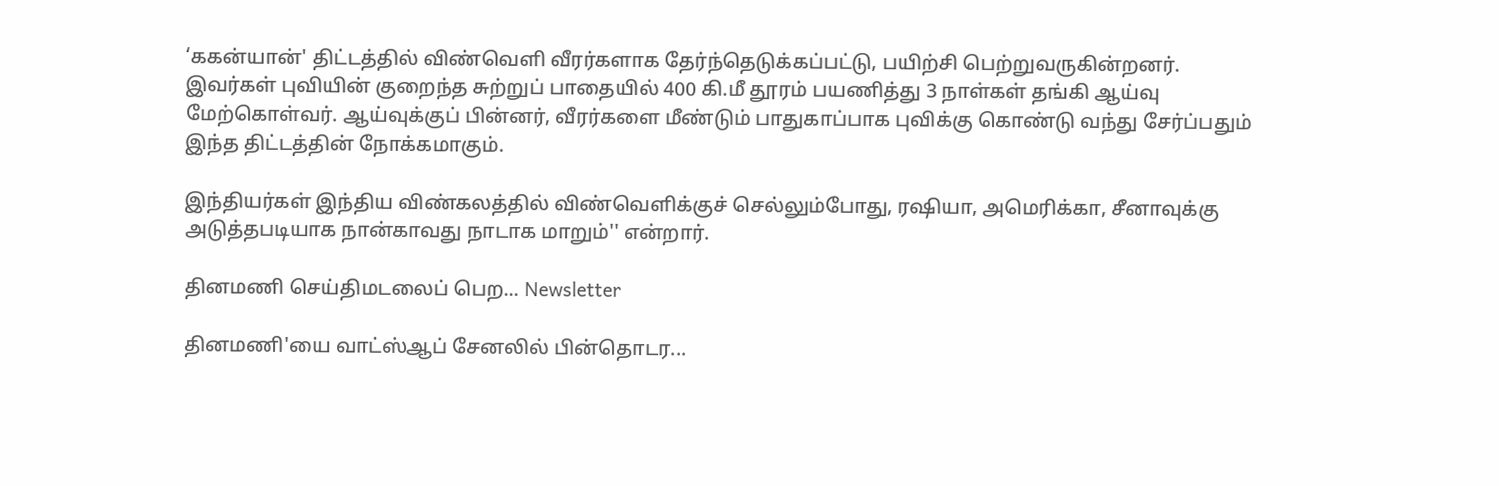‘ககன்யான்' திட்டத்தில் விண்வெளி வீரர்களாக தேர்ந்தெடுக்கப்பட்டு, பயிற்சி பெற்றுவருகின்றனர். இவர்கள் புவியின் குறைந்த சுற்றுப் பாதையில் 400 கி.மீ தூரம் பயணித்து 3 நாள்கள் தங்கி ஆய்வு மேற்கொள்வர். ஆய்வுக்குப் பின்னர், வீரர்களை மீண்டும் பாதுகாப்பாக புவிக்கு கொண்டு வந்து சேர்ப்பதும் இந்த திட்டத்தின் நோக்கமாகும்.

இந்தியர்கள் இந்திய விண்கலத்தில் விண்வெளிக்குச் செல்லும்போது, ரஷியா, அமெரிக்கா, சீனாவுக்கு அடுத்தபடியாக நான்காவது நாடாக மாறும்'' என்றார்.

தினமணி செய்திமடலைப் பெற... Newsletter

தினமணி'யை வாட்ஸ்ஆப் சேனலில் பின்தொடர...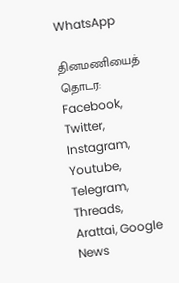WhatsApp

தினமணியைத் தொடர: Facebook, Twitter, Instagram, Youtube, Telegram, Threads, Arattai, Google News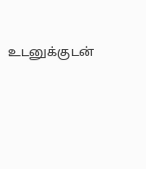உடனுக்குடன்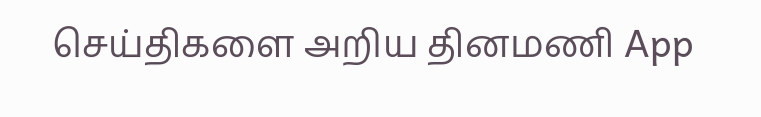செய்திகளை அறிய தினமணி App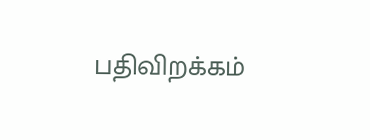பதிவிறக்கம்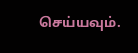செய்யவும்.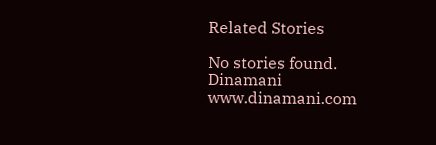Related Stories

No stories found.
Dinamani
www.dinamani.com